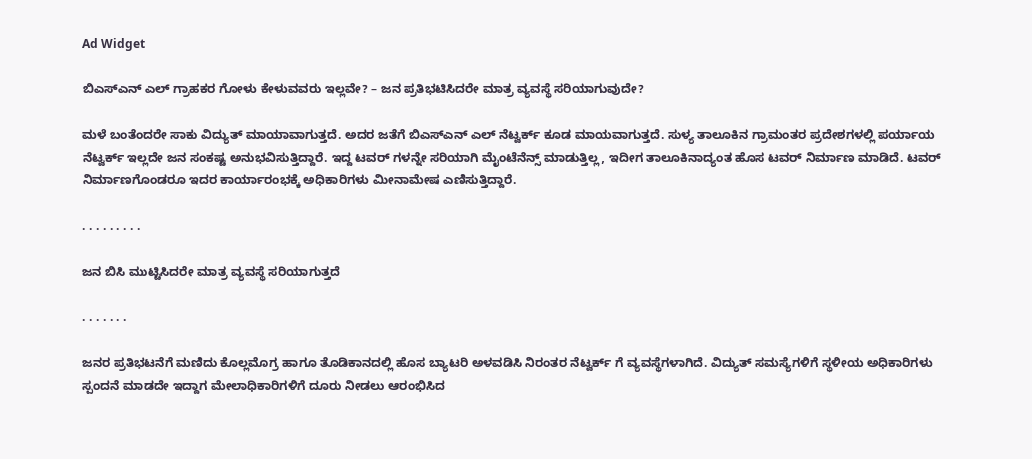Ad Widget

ಬಿಎಸ್ಎನ್ ಎಲ್ ಗ್ರಾಹಕರ ಗೋಳು ಕೇಳುವವರು ಇಲ್ಲವೇ? – ಜನ ಪ್ರತಿಭಟಿಸಿದರೇ ಮಾತ್ರ ವ್ಯವಸ್ಥೆ ಸರಿಯಾಗುವುದೇ?

ಮಳೆ ಬಂತೆಂದರೇ ಸಾಕು ವಿದ್ಯುತ್ ಮಾಯಾವಾಗುತ್ತದೆ. ಅದರ ಜತೆಗೆ ಬಿಎಸ್ಎನ್ ಎಲ್ ನೆಟ್ವರ್ಕ್ ಕೂಡ ಮಾಯವಾಗುತ್ತದೆ. ಸುಳ್ಯ ತಾಲೂಕಿನ ಗ್ರಾಮಂತರ ಪ್ರದೇಶಗಳಲ್ಲಿ ಪರ್ಯಾಯ ನೆಟ್ವರ್ಕ್ ಇಲ್ಲದೇ ಜನ ಸಂಕಷ್ಟ ಅನುಭವಿಸುತ್ತಿದ್ದಾರೆ. ಇದ್ದ ಟವರ್ ಗಳನ್ನೇ ಸರಿಯಾಗಿ ಮೈಂಟೆನೆನ್ಸ್ ಮಾಡುತ್ತಿಲ್ಲ, ಇದೀಗ ತಾಲೂಕಿನಾದ್ಯಂತ ಹೊಸ ಟವರ್ ನಿರ್ಮಾಣ ಮಾಡಿದೆ. ಟವರ್ ನಿರ್ಮಾಣಗೊಂಡರೂ ಇದರ ಕಾರ್ಯಾರಂಭಕ್ಕೆ ಅಧಿಕಾರಿಗಳು ಮೀನಾಮೇಷ ಎಣಿಸುತ್ತಿದ್ದಾರೆ.

. . . . . . . . .

ಜನ ಬಿಸಿ ಮುಟ್ಟಿಸಿದರೇ ಮಾತ್ರ ವ್ಯವಸ್ಥೆ ಸರಿಯಾಗುತ್ತದೆ

. . . . . . .

ಜನರ ಪ್ರತಿಭಟನೆಗೆ ಮಣಿದು ಕೊಲ್ಲಮೊಗ್ರ ಹಾಗೂ ತೊಡಿಕಾನದಲ್ಲಿ ಹೊಸ ಬ್ಯಾಟರಿ ಅಳವಡಿಸಿ ನಿರಂತರ ನೆಟ್ವರ್ಕ್ ಗೆ ವ್ಯವಸ್ಥೆಗಳಾಗಿದೆ. ವಿದ್ಯುತ್ ಸಮಸ್ಯೆಗಳಿಗೆ ಸ್ಥಳೀಯ ಅಧಿಕಾರಿಗಳು ಸ್ಪಂದನೆ ಮಾಡದೇ ಇದ್ದಾಗ ಮೇಲಾಧಿಕಾರಿಗಳಿಗೆ ದೂರು ನೀಡಲು ಆರಂಭಿಸಿದ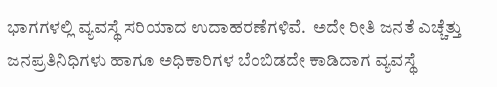ಭಾಗಗಳಲ್ಲಿ ವ್ಯವಸ್ಥೆ ಸರಿಯಾದ ಉದಾಹರಣೆಗಳಿವೆ.  ಅದೇ ರೀತಿ ಜನತೆ ಎಚ್ಚೆತ್ತು ಜನಪ್ರತಿನಿಧಿಗಳು ಹಾಗೂ ಅಧಿಕಾರಿಗಳ ಬೆಂಬಿಡದೇ ಕಾಡಿದಾಗ ವ್ಯವಸ್ಥೆ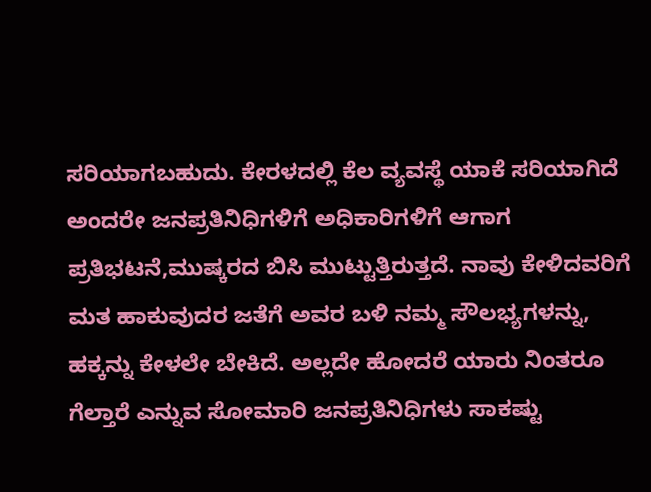ಸರಿಯಾಗಬಹುದು. ಕೇರಳದಲ್ಲಿ ಕೆಲ ವ್ಯವಸ್ಥೆ ಯಾಕೆ ಸರಿಯಾಗಿದೆ ಅಂದರೇ ಜನಪ್ರತಿನಿಧಿಗಳಿಗೆ ಅಧಿಕಾರಿಗಳಿಗೆ ಆಗಾಗ ಪ್ರತಿಭಟನೆ,ಮುಷ್ಕರದ ಬಿಸಿ ಮುಟ್ಟುತ್ತಿರುತ್ತದೆ. ನಾವು ಕೇಳಿದವರಿಗೆ ಮತ ಹಾಕುವುದರ ಜತೆಗೆ ಅವರ ಬಳಿ ನಮ್ಮ ಸೌಲಭ್ಯಗಳನ್ನು, ಹಕ್ಕನ್ನು ಕೇಳಲೇ ಬೇಕಿದೆ. ಅಲ್ಲದೇ ಹೋದರೆ ಯಾರು ನಿಂತರೂ ಗೆಲ್ತಾರೆ ಎನ್ನುವ ಸೋಮಾರಿ ಜನಪ್ರತಿನಿಧಿಗಳು ಸಾಕಷ್ಟು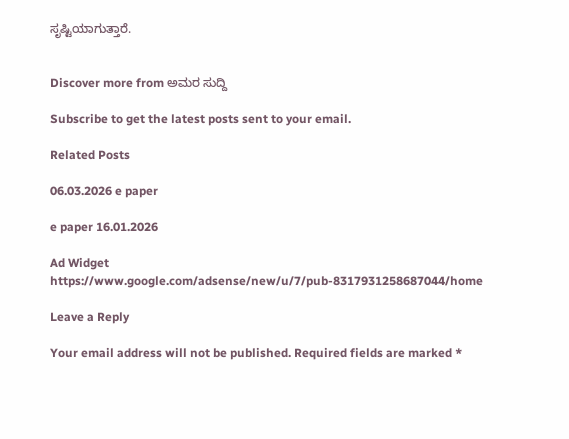ಸೃಷ್ಟಿಯಾಗುತ್ತಾರೆ.


Discover more from ಅಮರ ಸುದ್ದಿ

Subscribe to get the latest posts sent to your email.

Related Posts

06.03.2026 e paper

e paper 16.01.2026

Ad Widget
https://www.google.com/adsense/new/u/7/pub-8317931258687044/home

Leave a Reply

Your email address will not be published. Required fields are marked *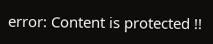error: Content is protected !!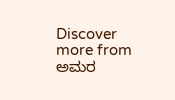Discover more from ಅಮರ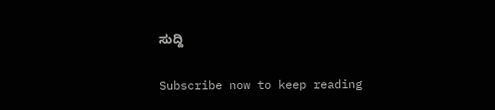ಸುದ್ದಿ

Subscribe now to keep reading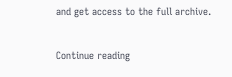and get access to the full archive.

Continue reading